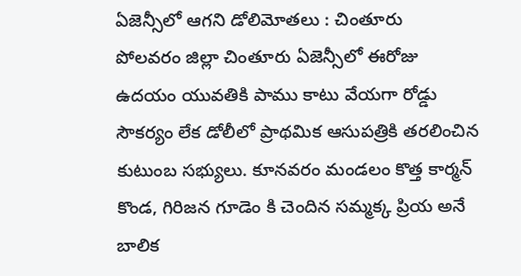ఏజెన్సీలో ఆగని డోలిమోతలు : చింతూరు
పోలవరం జిల్లా చింతూరు ఏజెన్సీలో ఈరోజు ఉదయం యువతికి పాము కాటు వేయగా రోడ్డు సౌకర్యం లేక డోలీలో ప్రాథమిక ఆసుపత్రికి తరలించిన కుటుంబ సభ్యులు. కూనవరం మండలం కొత్త కార్మన్ కొండ, గిరిజన గూడెం కి చెందిన సమ్మక్క ప్రియ అనే బాలిక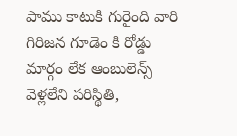పాము కాటుకి గురైంది వారి గిరిజన గూడెం కి రోడ్డు మార్గం లేక ఆంబులెన్స్ వెళ్లలేని పరిస్థితి,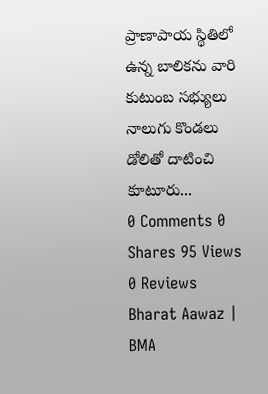ప్రాణాపాయ స్థితిలో ఉన్న బాలికను వారి కుటుంబ సభ్యులు నాలుగు కొండలు డోలితో దాటించి కూటూరు...
0 Comments 0 Shares 95 Views 0 Reviews
Bharat Aawaz | BMA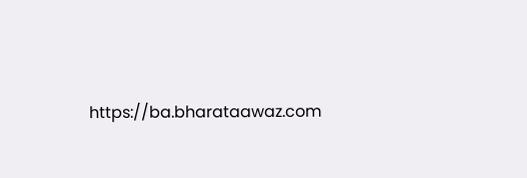https://ba.bharataawaz.com